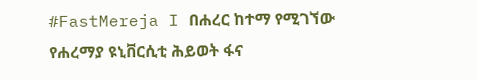#FastMereja I በሐረር ከተማ የሚገኘው የሐረማያ ዩኒቨርሲቲ ሕይወት ፋና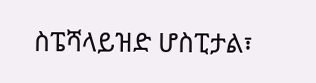ስፔሻላይዝድ ሆስፒታል፣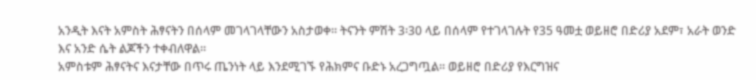አንዲት እናት አምስት ሕፃናትን በሰላም መገላገላቸውን አስታወቀ። ትናንት ምሽት 3፡30 ላይ በሰላም የተገላገሉት የ35 ዓመቷ ወይዘሮ በድሪያ አደም፣ አራት ወንድ እና አንድ ሴት ልጆችን ተቀብለዋል።
አምስቱም ሕፃናትና እናታቸው በጥሩ ጤንነት ላይ እንደሚገኙ የሕክምና ቡድኑ አረጋግጧል። ወይዘሮ በድሪያ የእርግዝና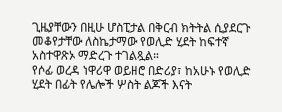ጊዜያቸውን በዚሁ ሆስፒታል በቅርብ ክትትል ሲያደርጉ መቆየታቸው ለስኬታማው የወሊድ ሂደት ከፍተኛ አስተዋጽኦ ማድረጉ ተገልጿል።
የሶፊ ወረዳ ነዋሪዋ ወይዘሮ በድሪያ፣ ከአሁኑ የወሊድ ሂደት በፊት የሌሎች ሦስት ልጆች እናት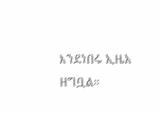እንደነበሩ ኢዜአ ዘግቧል።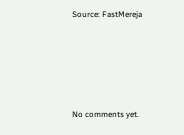Source: FastMereja









No comments yet.